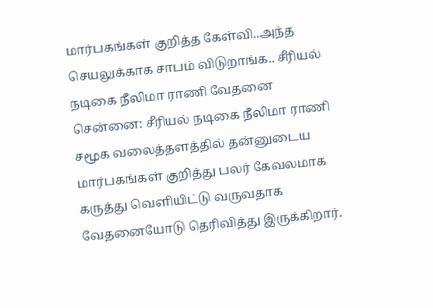மார்பகங்கள் குறித்த கேள்வி..அந்த செயலுக்காக சாபம் விடுறாங்க.. சீரியல் நடிகை நீலிமா ராணி வேதனை
சென்னை: சீரியல் நடிகை நீலிமா ராணி சமூக வலைத்தளத்தில் தன்னுடைய மார்பகங்கள் குறித்து பலர் கேவலமாக கருத்து வெளியிட்டு வருவதாக வேதனையோடு தெரிவித்து இருக்கிறார்.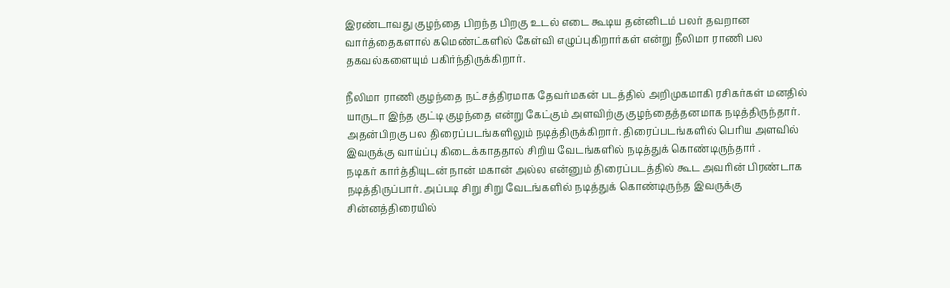இரண்டாவது குழந்தை பிறந்த பிறகு உடல் எடை கூடிய தன்னிடம் பலர் தவறான வார்த்தைகளால் கமெண்ட்களில் கேள்வி எழுப்புகிறார்கள் என்று நீலிமா ராணி பல தகவல்களையும் பகிர்ந்திருக்கிறார்.

நீலிமா ராணி குழந்தை நட்சத்திரமாக தேவர்மகன் படத்தில் அறிமுகமாகி ரசிகர்கள் மனதில் யாருடா இந்த குட்டி குழந்தை என்று கேட்கும் அளவிற்கு குழந்தைத்தனமாக நடித்திருந்தார். அதன்பிறகு பல திரைப்படங்களிலும் நடித்திருக்கிறார். திரைப்படங்களில் பெரிய அளவில் இவருக்கு வாய்ப்பு கிடைக்காததால் சிறிய வேடங்களில் நடித்துக் கொண்டிருந்தார் .
நடிகர் கார்த்தியுடன் நான் மகான் அல்ல என்னும் திரைப்படத்தில் கூட அவரின் பிரண்டாக நடித்திருப்பார். அப்படி சிறு சிறு வேடங்களில் நடித்துக் கொண்டிருந்த இவருக்கு சின்னத்திரையில்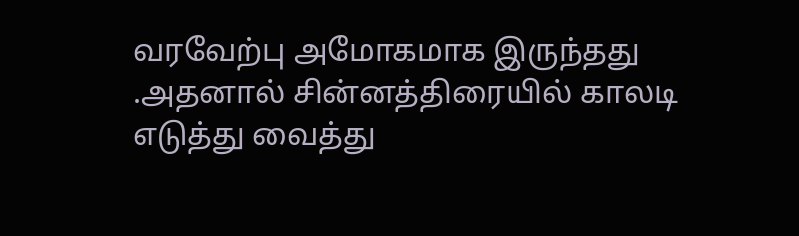வரவேற்பு அமோகமாக இருந்தது .அதனால் சின்னத்திரையில் காலடி எடுத்து வைத்து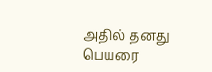அதில் தனது பெயரை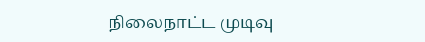நிலைநாட்ட முடிவு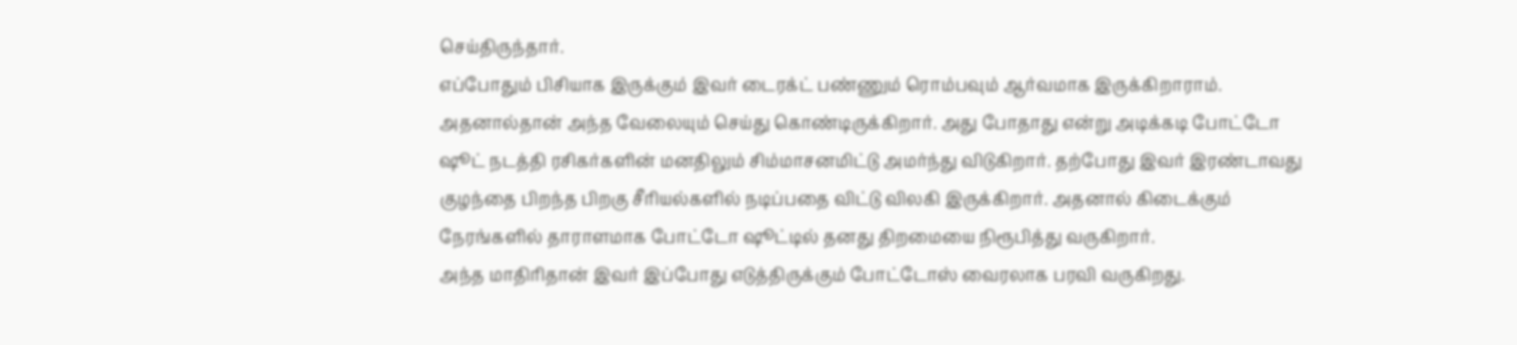செய்திருந்தார்.
எப்போதும் பிசியாக இருக்கும் இவர் டைரக்ட் பண்ணும் ரொம்பவும் ஆர்வமாக இருக்கிறாராம். அதனால்தான் அந்த வேலையும் செய்து கொண்டிருக்கிறார். அது போதாது என்று அடிக்கடி போட்டோ ஷூட் நடத்தி ரசிகர்களின் மனதிலும் சிம்மாசனமிட்டு அமர்ந்து விடுகிறார். தற்போது இவர் இரண்டாவது குழந்தை பிறந்த பிறகு சீரியல்களில் நடிப்பதை விட்டு விலகி இருக்கிறார். அதனால் கிடைக்கும் நேரங்களில் தாராளமாக போட்டோ ஷூட்டில் தனது திறமையை நிரூபித்து வருகிறார்.
அந்த மாதிரிதான் இவர் இப்போது எடுத்திருக்கும் போட்டோஸ் வைரலாக பரவி வருகிறது.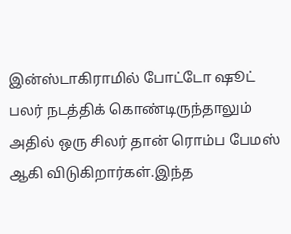இன்ஸ்டாகிராமில் போட்டோ ஷூட் பலர் நடத்திக் கொண்டிருந்தாலும் அதில் ஒரு சிலர் தான் ரொம்ப பேமஸ் ஆகி விடுகிறார்கள்.இந்த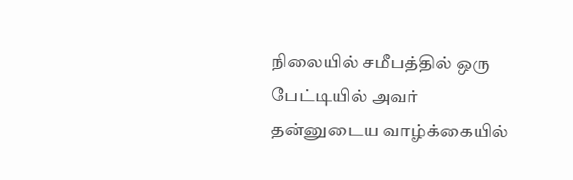நிலையில் சமீபத்தில் ஒரு பேட்டியில் அவர் தன்னுடைய வாழ்க்கையில்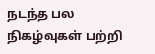நடந்த பல நிகழ்வுகள் பற்றி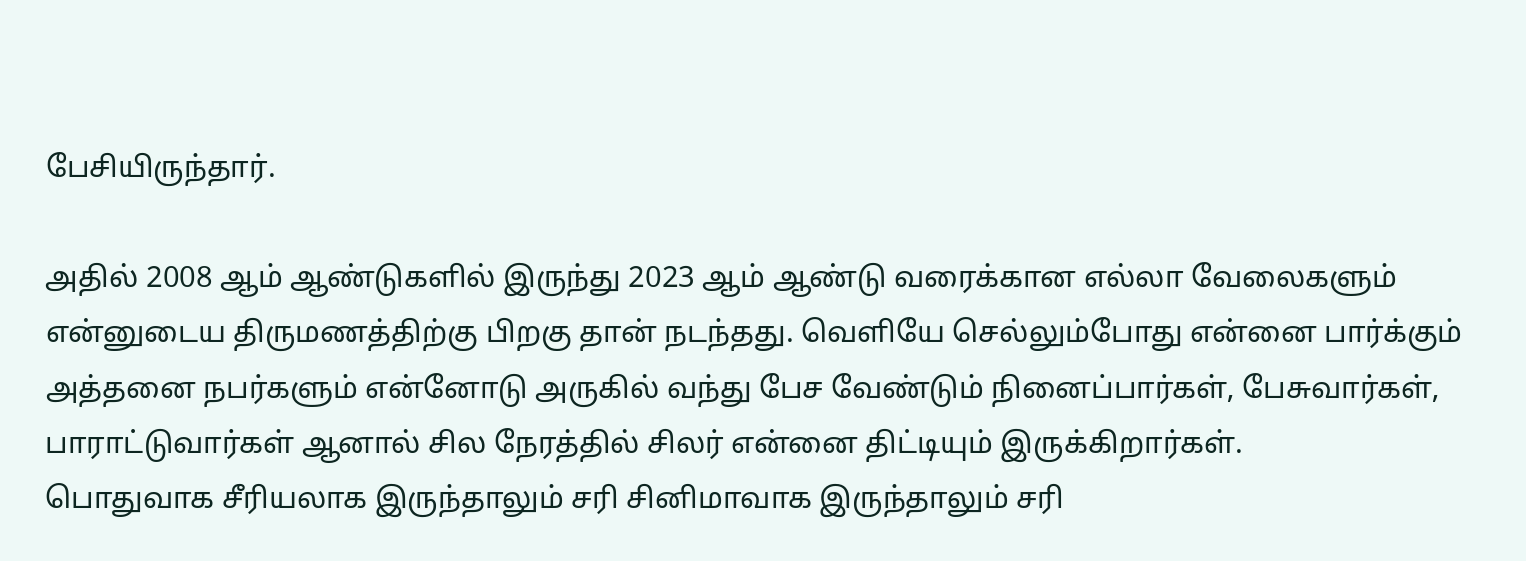பேசியிருந்தார்.

அதில் 2008 ஆம் ஆண்டுகளில் இருந்து 2023 ஆம் ஆண்டு வரைக்கான எல்லா வேலைகளும் என்னுடைய திருமணத்திற்கு பிறகு தான் நடந்தது. வெளியே செல்லும்போது என்னை பார்க்கும் அத்தனை நபர்களும் என்னோடு அருகில் வந்து பேச வேண்டும் நினைப்பார்கள், பேசுவார்கள், பாராட்டுவார்கள் ஆனால் சில நேரத்தில் சிலர் என்னை திட்டியும் இருக்கிறார்கள்.
பொதுவாக சீரியலாக இருந்தாலும் சரி சினிமாவாக இருந்தாலும் சரி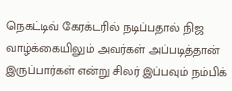நெகட்டிவ் கேரக்டரில் நடிப்பதால் நிஜ வாழ்க்கையிலும் அவர்கள் அப்படித்தான் இருப்பார்கள் என்று சிலர் இப்பவும் நம்பிக்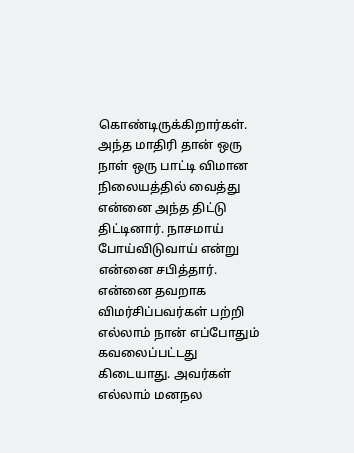கொண்டிருக்கிறார்கள். அந்த மாதிரி தான் ஒரு நாள் ஒரு பாட்டி விமான நிலையத்தில் வைத்து என்னை அந்த திட்டு திட்டினார். நாசமாய் போய்விடுவாய் என்று என்னை சபித்தார்.
என்னை தவறாக விமர்சிப்பவர்கள் பற்றி எல்லாம் நான் எப்போதும் கவலைப்பட்டது கிடையாது. அவர்கள் எல்லாம் மனநல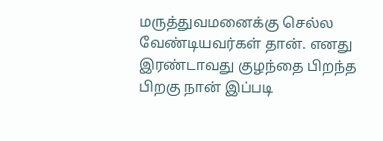மருத்துவமனைக்கு செல்ல வேண்டியவர்கள் தான். எனது இரண்டாவது குழந்தை பிறந்த பிறகு நான் இப்படி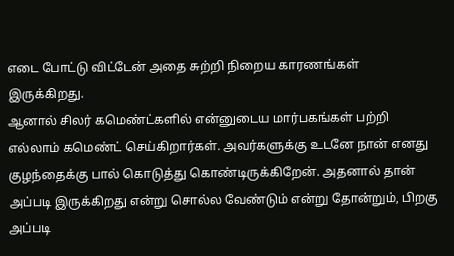எடை போட்டு விட்டேன் அதை சுற்றி நிறைய காரணங்கள் இருக்கிறது.
ஆனால் சிலர் கமெண்ட்களில் என்னுடைய மார்பகங்கள் பற்றி எல்லாம் கமெண்ட் செய்கிறார்கள். அவர்களுக்கு உடனே நான் எனது குழந்தைக்கு பால் கொடுத்து கொண்டிருக்கிறேன். அதனால் தான் அப்படி இருக்கிறது என்று சொல்ல வேண்டும் என்று தோன்றும், பிறகு அப்படி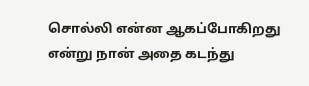சொல்லி என்ன ஆகப்போகிறது என்று நான் அதை கடந்து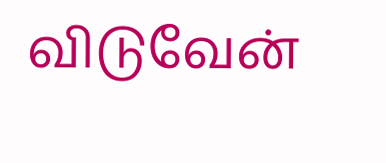விடுவேன்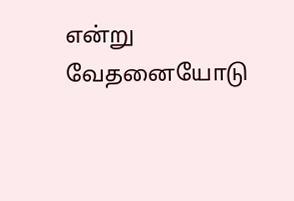என்று வேதனையோடு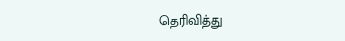தெரிவித்து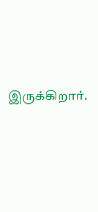இருக்கிறார்.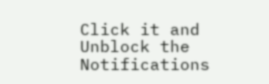Click it and Unblock the Notifications